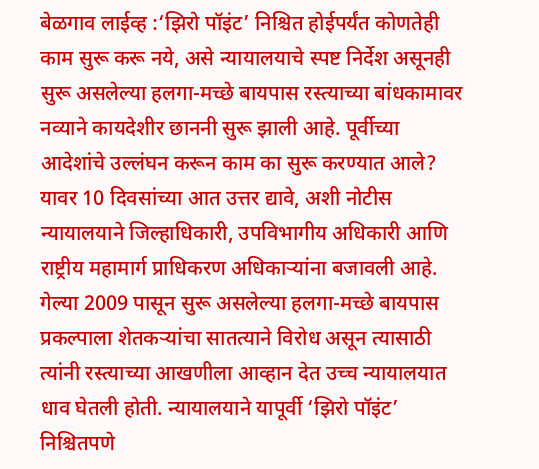बेळगाव लाईव्ह :‘झिरो पॉइंट’ निश्चित होईपर्यंत कोणतेही काम सुरू करू नये, असे न्यायालयाचे स्पष्ट निर्देश असूनही सुरू असलेल्या हलगा-मच्छे बायपास रस्त्याच्या बांधकामावर नव्याने कायदेशीर छाननी सुरू झाली आहे. पूर्वीच्या आदेशांचे उल्लंघन करून काम का सुरू करण्यात आले? यावर 10 दिवसांच्या आत उत्तर द्यावे, अशी नोटीस न्यायालयाने जिल्हाधिकारी, उपविभागीय अधिकारी आणि राष्ट्रीय महामार्ग प्राधिकरण अधिकाऱ्यांना बजावली आहे.
गेल्या 2009 पासून सुरू असलेल्या हलगा-मच्छे बायपास प्रकल्पाला शेतकऱ्यांचा सातत्याने विरोध असून त्यासाठी त्यांनी रस्त्याच्या आखणीला आव्हान देत उच्च न्यायालयात धाव घेतली होती. न्यायालयाने यापूर्वी ‘झिरो पॉइंट’ निश्चितपणे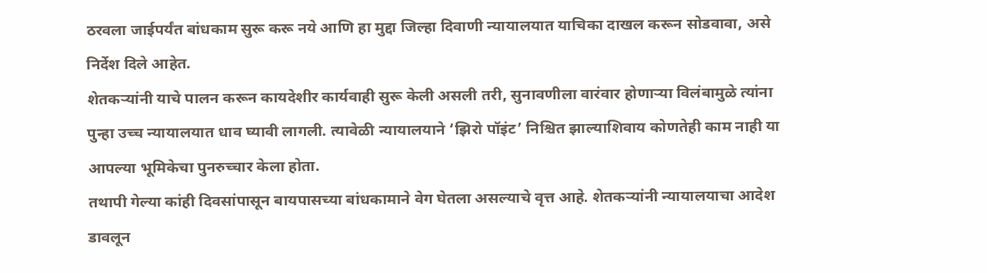ठरवला जाईपर्यंत बांधकाम सुरू करू नये आणि हा मुद्दा जिल्हा दिवाणी न्यायालयात याचिका दाखल करून सोडवावा, असे निर्देश दिले आहेत.
शेतकऱ्यांनी याचे पालन करून कायदेशीर कार्यवाही सुरू केली असली तरी, सुनावणीला वारंवार होणाऱ्या विलंबामुळे त्यांना पुन्हा उच्च न्यायालयात धाव घ्यावी लागली. त्यावेळी न्यायालयाने ‘झिरो पॉइंट’ निश्चित झाल्याशिवाय कोणतेही काम नाही या आपल्या भूमिकेचा पुनरुच्चार केला होता.
तथापी गेल्या कांही दिवसांपासून बायपासच्या बांधकामाने वेग घेतला असल्याचे वृत्त आहे. शेतकऱ्यांनी न्यायालयाचा आदेश डावलून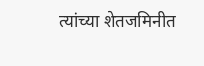त्यांच्या शेतजमिनीत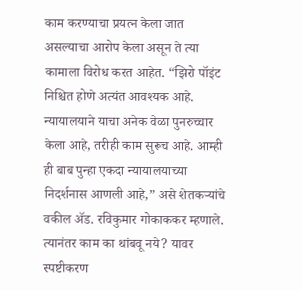काम करण्याचा प्रयत्न केला जात असल्याचा आरोप केला असून ते त्या कामाला विरोध करत आहेत. “झिरो पॉइंट निश्चित होणे अत्यंत आवश्यक आहे.
न्यायालयाने याचा अनेक वेळा पुनरुच्चार केला आहे, तरीही काम सुरूच आहे. आम्ही ही बाब पुन्हा एकदा न्यायालयाच्या निदर्शनास आणली आहे,” असे शेतकऱ्यांचे वकील ॲड. रविकुमार गोकाककर म्हणाले. त्यानंतर काम का थांबवू नये? यावर स्पष्टीकरण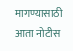मागण्यासाठी आता नोटीस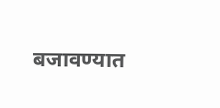बजावण्यात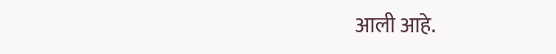आली आहे.